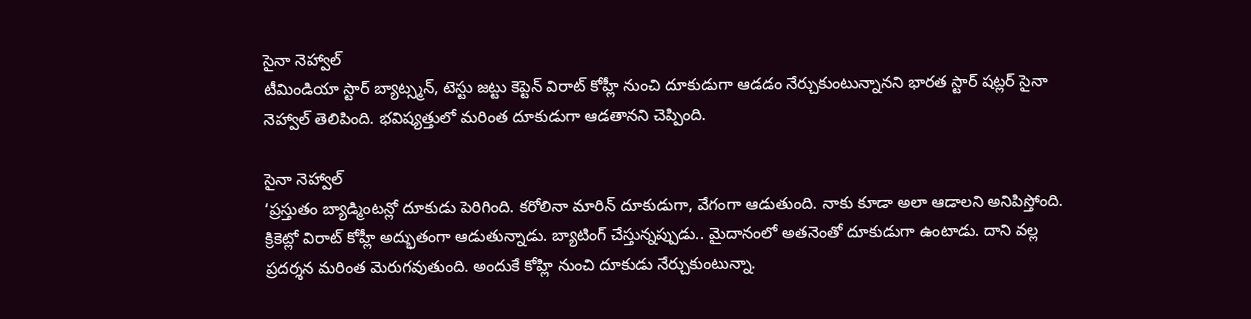సైనా నెహ్వాల్
టీమిండియా స్టార్ బ్యాట్స్మన్, టెస్టు జట్టు కెప్టెన్ విరాట్ కోహ్లీ నుంచి దూకుడుగా ఆడడం నేర్చుకుంటున్నానని భారత స్టార్ షట్లర్ సైనా నెహ్వాల్ తెలిపింది. భవిష్యత్తులో మరింత దూకుడుగా ఆడతానని చెప్పింది.

సైనా నెహ్వాల్
‘ప్రస్తుతం బ్యాడ్మింటన్లో దూకుడు పెరిగింది. కరోలినా మారిన్ దూకుడుగా, వేగంగా ఆడుతుంది. నాకు కూడా అలా ఆడాలని అనిపిస్తోంది. క్రికెట్లో విరాట్ కోహ్లీ అద్భుతంగా ఆడుతున్నాడు. బ్యాటింగ్ చేస్తున్నప్పుడు.. మైదానంలో అతనెంతో దూకుడుగా ఉంటాడు. దాని వల్ల ప్రదర్శన మరింత మెరుగవుతుంది. అందుకే కోహ్లి నుంచి దూకుడు నేర్చుకుంటున్నా.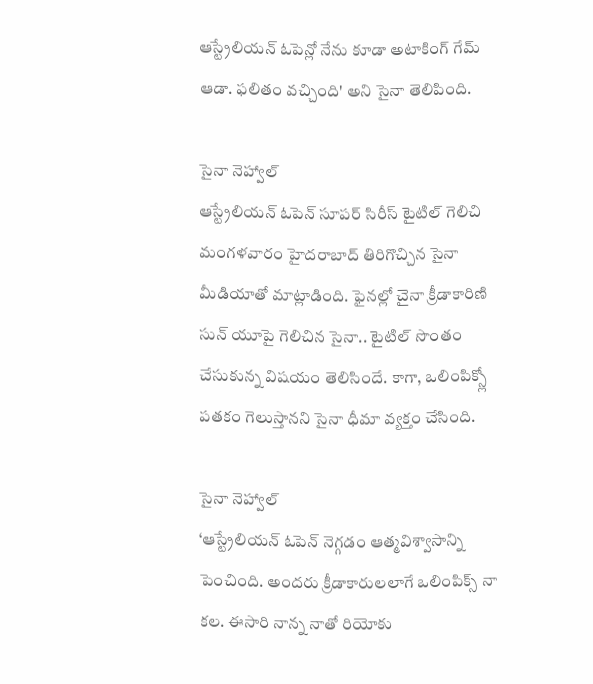ఆస్ట్రేలియన్ ఓపెన్లో నేను కూడా అటాకింగ్ గేమ్ ఆడా. ఫలితం వచ్చింది' అని సైనా తెలిపింది.

సైనా నెహ్వాల్
ఆస్ట్రేలియన్ ఓపెన్ సూపర్ సిరీస్ టైటిల్ గెలిచి మంగళవారం హైదరాబాద్ తిరిగొచ్చిన సైనా మీడియాతో మాట్లాడింది. ఫైనల్లో చైనా క్రీడాకారిణి సున్ యూపై గెలిచిన సైనా.. టైటిల్ సొంతం చేసుకున్న విషయం తెలిసిందే. కాగా, ఒలింపిక్స్లో పతకం గెలుస్తానని సైనా ధీమా వ్యక్తం చేసింది.

సైనా నెహ్వాల్
‘ఆస్ట్రేలియన్ ఓపెన్ నెగ్గడం ఆత్మవిశ్వాసాన్ని పెంచింది. అందరు క్రీడాకారులలాగే ఒలింపిక్స్ నా కల. ఈసారి నాన్న నాతో రియోకు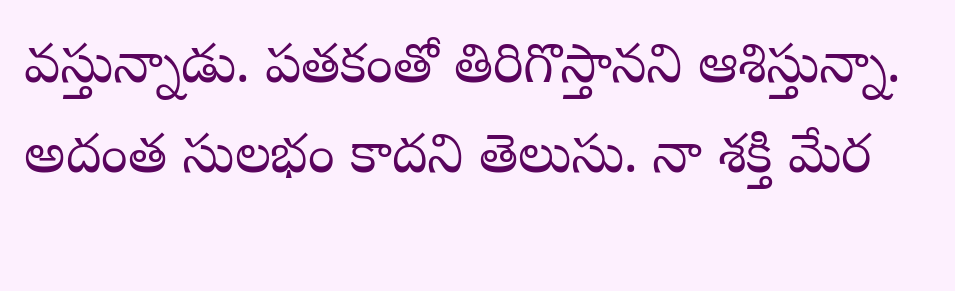వస్తున్నాడు. పతకంతో తిరిగొస్తానని ఆశిస్తున్నా. అదంత సులభం కాదని తెలుసు. నా శక్తి మేర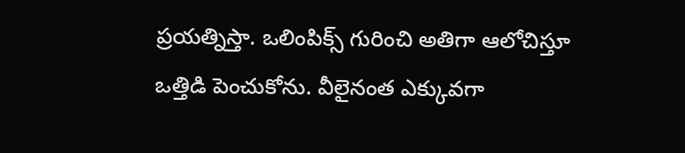ప్రయత్నిస్తా. ఒలింపిక్స్ గురించి అతిగా ఆలోచిస్తూ ఒత్తిడి పెంచుకోను. వీలైనంత ఎక్కువగా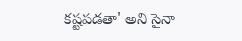కష్టపడతా' అని సైనా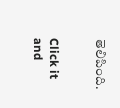తెలిపింది.


Click it and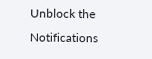Unblock the Notifications